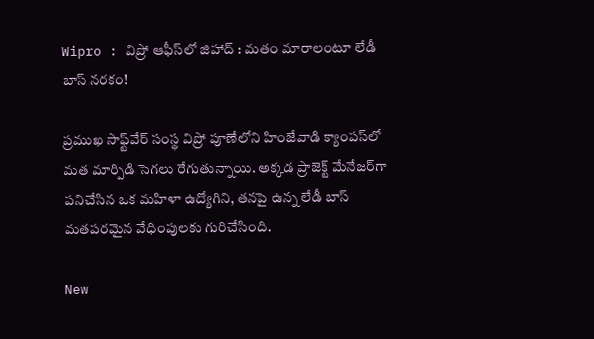Wipro : విప్రో ఆఫీస్‌లో జిహాద్ : మతం మారాలంటూ లేడీ బాస్ నరకం!

ప్రముఖ సాఫ్ట్‌వేర్ సంస్థ విప్రో పూణేలోని హింజేవాడి క్యాంపస్‌లో మత మార్పిడి సెగలు రేగుతున్నాయి. అక్కడ ప్రాజెక్ట్ మేనేజర్‌గా పనిచేసిన ఒక మహిళా ఉద్యోగిని, తనపై ఉన్న లేడీ బాస్ మతపరమైన వేధింపులకు గురిచేసింది.

New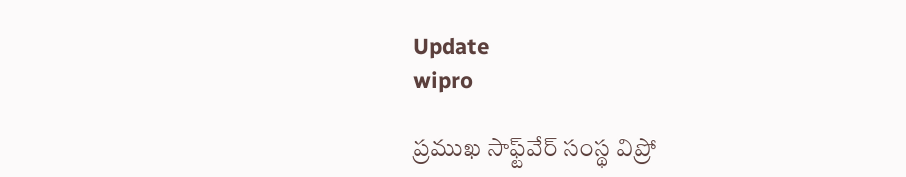Update
wipro

ప్రముఖ సాఫ్ట్‌వేర్ సంస్థ విప్రో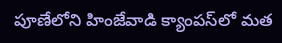పూణేలోని హింజేవాడి క్యాంపస్‌లో మత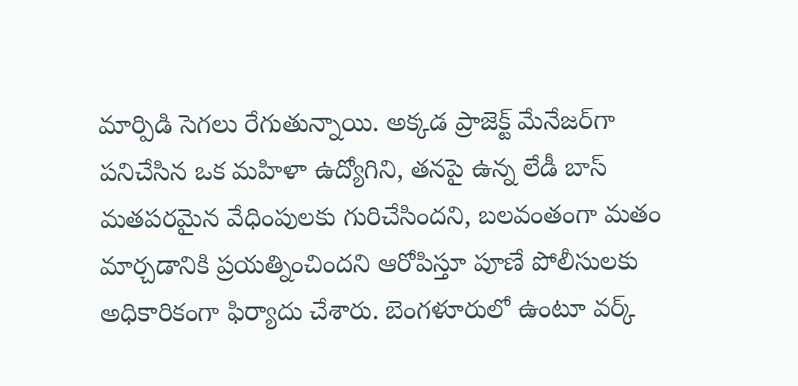మార్పిడి సెగలు రేగుతున్నాయి. అక్కడ ప్రాజెక్ట్ మేనేజర్‌గా పనిచేసిన ఒక మహిళా ఉద్యోగిని, తనపై ఉన్న లేడీ బాస్ మతపరమైన వేధింపులకు గురిచేసిందని, బలవంతంగా మతం మార్చడానికి ప్రయత్నించిందని ఆరోపిస్తూ పూణే పోలీసులకు అధికారికంగా ఫిర్యాదు చేశారు. బెంగళూరులో ఉంటూ వర్క్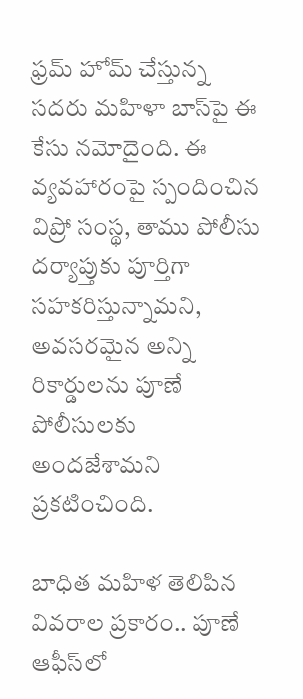ఫ్రమ్ హోమ్ చేస్తున్న సదరు మహిళా బాస్‌పై ఈ కేసు నమోదైంది. ఈ వ్యవహారంపై స్పందించిన విప్రో సంస్థ, తాము పోలీసు దర్యాప్తుకు పూర్తిగా సహకరిస్తున్నామని, అవసరమైన అన్ని రికార్డులను పూణే పోలీసులకు అందజేశామని ప్రకటించింది.

బాధిత మహిళ తెలిపిన వివరాల ప్రకారం.. పూణే ఆఫీస్‌లో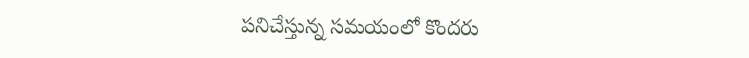పనిచేస్తున్న సమయంలో కొందరు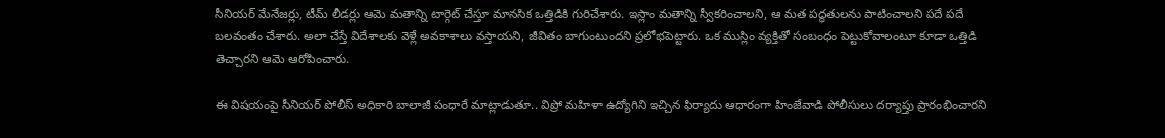సీనియర్ మేనేజర్లు, టీమ్ లీడర్లు ఆమె మతాన్ని టార్గెట్ చేస్తూ మానసిక ఒత్తిడికి గురిచేశారు. ఇస్లాం మతాన్ని స్వీకరించాలని, ఆ మత పద్ధతులను పాటించాలని పదే పదే బలవంతం చేశారు. అలా చేస్తే విదేశాలకు వెళ్లే అవకాశాలు వస్తాయని, జీవితం బాగుంటుందని ప్రలోభపెట్టారు. ఒక ముస్లిం వ్యక్తితో సంబంధం పెట్టుకోవాలంటూ కూడా ఒత్తిడి తెచ్చారని ఆమె ఆరోపించారు.

ఈ విషయంపై సీనియర్ పోలీస్ అధికారి బాలాజీ పంధారే మాట్లాడుతూ.. విప్రో మహిళా ఉద్యోగిని ఇచ్చిన ఫిర్యాదు ఆధారంగా హింజేవాడి పోలీసులు దర్యాప్తు ప్రారంభించారని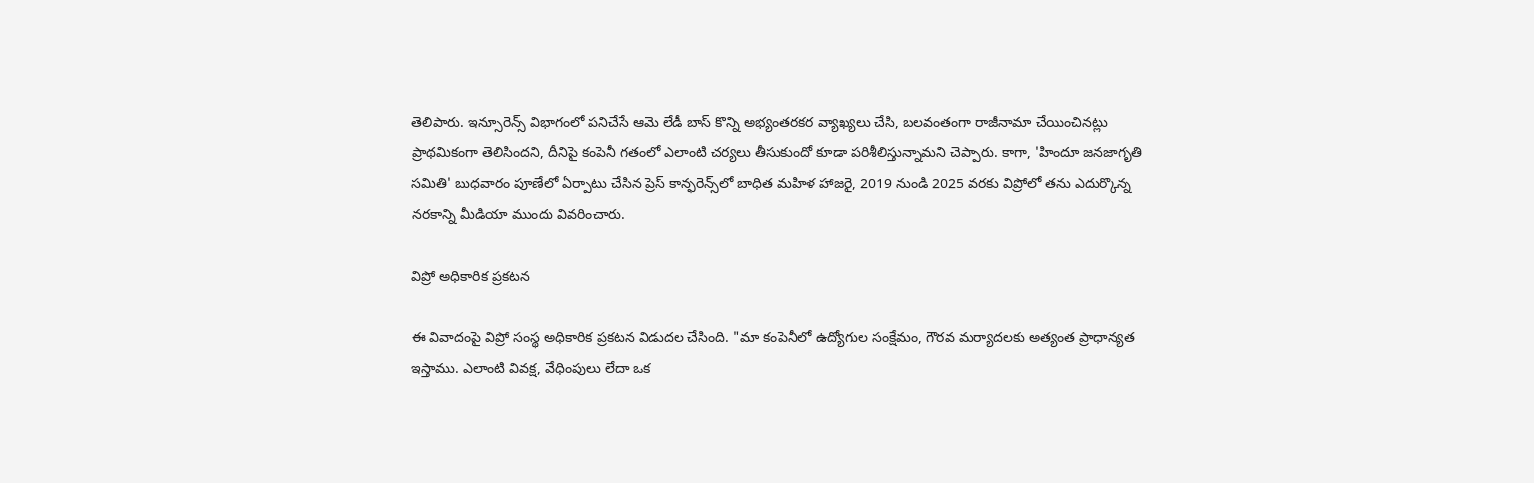తెలిపారు. ఇన్సూరెన్స్ విభాగంలో పనిచేసే ఆమె లేడీ బాస్ కొన్ని అభ్యంతరకర వ్యాఖ్యలు చేసి, బలవంతంగా రాజీనామా చేయించినట్లు ప్రాథమికంగా తెలిసిందని, దీనిపై కంపెనీ గతంలో ఎలాంటి చర్యలు తీసుకుందో కూడా పరిశీలిస్తున్నామని చెప్పారు. కాగా, 'హిందూ జనజాగృతి సమితి' బుధవారం పూణేలో ఏర్పాటు చేసిన ప్రెస్ కాన్ఫరెన్స్‌లో బాధిత మహిళ హాజరై, 2019 నుండి 2025 వరకు విప్రోలో తను ఎదుర్కొన్న నరకాన్ని మీడియా ముందు వివరించారు.

విప్రో అధికారిక ప్రకటన

ఈ వివాదంపై విప్రో సంస్థ అధికారిక ప్రకటన విడుదల చేసింది. "మా కంపెనీలో ఉద్యోగుల సంక్షేమం, గౌరవ మర్యాదలకు అత్యంత ప్రాధాన్యత ఇస్తాము. ఎలాంటి వివక్ష, వేధింపులు లేదా ఒక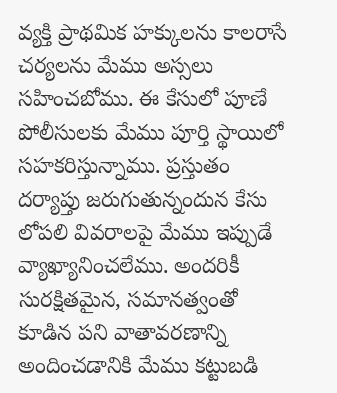వ్యక్తి ప్రాథమిక హక్కులను కాలరాసే చర్యలను మేము అస్సలు సహించబోము. ఈ కేసులో పూణే పోలీసులకు మేము పూర్తి స్థాయిలో సహకరిస్తున్నాము. ప్రస్తుతం దర్యాప్తు జరుగుతున్నందున కేసు లోపలి వివరాలపై మేము ఇప్పుడే వ్యాఖ్యానించలేము. అందరికీ సురక్షితమైన, సమానత్వంతో కూడిన పని వాతావరణాన్ని అందించడానికి మేము కట్టుబడి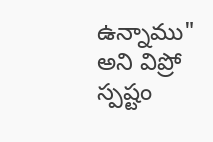ఉన్నాము" అని విప్రో స్పష్టం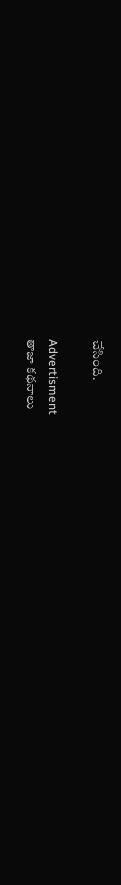చేసింది.

Advertisment
తాజా కథనాలు